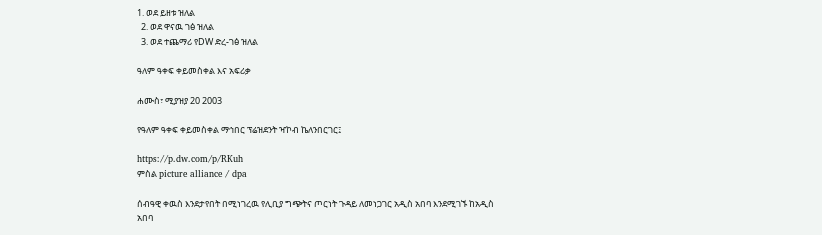1. ወደ ይዘቱ ዝለል
  2. ወደ ዋናዉ ገፅ ዝለል
  3. ወደ ተጨማሪ የDW ድረ-ገፅ ዝለል

ዓለም ዓቀፍ ቀይመስቀል እና አፍሪቃ

ሐሙስ፣ ሚያዝያ 20 2003

የዓለም ዓቀፍ ቀይመስቀል ማኅበር ፕሬዝደንት ዣኮብ ኬለንበርገር፤

https://p.dw.com/p/RKuh
ምስል picture alliance / dpa

ሰብዓዊ ቀዉስ እንደታየበት በሚነገረዉ የሊቢያ ግጭትና ጦርነት ጉዳይ ለመነጋገር አዲስ አበባ እንደሚገኙ ከአዲስ አበባ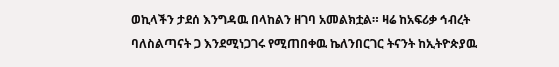ወኪላችን ታደሰ እንግዳዉ በላከልን ዘገባ አመልክቷል። ዛሬ ከአፍሪቃ ኅብረት ባለስልጣናት ጋ እንደሚነጋገሩ የሚጠበቀዉ ኬለንበርገር ትናንት ከኢትዮጵያዉ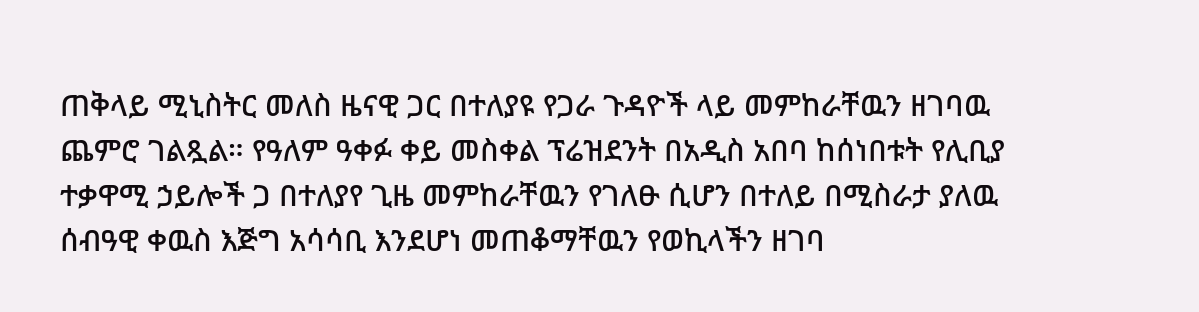ጠቅላይ ሚኒስትር መለስ ዜናዊ ጋር በተለያዩ የጋራ ጉዳዮች ላይ መምከራቸዉን ዘገባዉ ጨምሮ ገልጿል። የዓለም ዓቀፉ ቀይ መስቀል ፕሬዝደንት በአዲስ አበባ ከሰነበቱት የሊቢያ ተቃዋሚ ኃይሎች ጋ በተለያየ ጊዜ መምከራቸዉን የገለፁ ሲሆን በተለይ በሚስራታ ያለዉ ሰብዓዊ ቀዉስ እጅግ አሳሳቢ እንደሆነ መጠቆማቸዉን የወኪላችን ዘገባ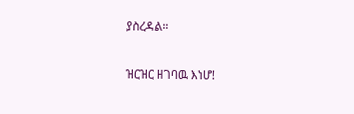ያስረዳል።

ዝርዝር ዘገባዉ እነሆ!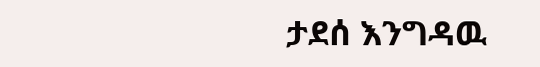ታደሰ እንግዳዉ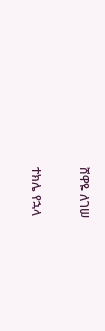ሸዋዬ ለገሠ

ተክሌ የኋላ